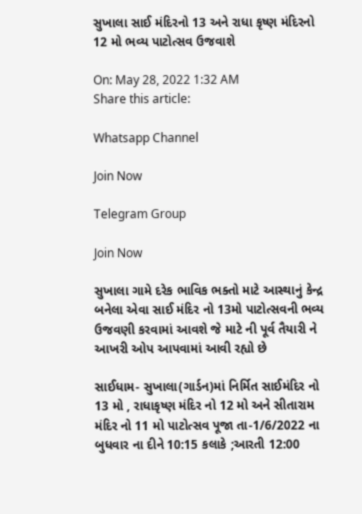સુખાલા સાઈ મંદિરનો 13 અને રાધા કૃષ્ણ મંદિરનો 12 મો ભવ્ય પાટોત્સવ ઉજવાશે

On: May 28, 2022 1:32 AM
Share this article:

Whatsapp Channel

Join Now

Telegram Group

Join Now

સુખાલા ગામે દરેક ભાવિક ભક્તો માટે આસ્થાનું કેન્દ્ર બનેલા એવા સાઈ મંદિર નો 13મો પાટોત્સવની ભવ્ય ઉજવણી કરવામાં આવશે જે માટે ની પૂર્વ તૈયારી ને આખરી ઓપ આપવામાં આવી રહ્યો છે

સાઈધામ- સુખાલા(ગાર્ડન)માં નિર્મિત સાઈમંદિર નો 13 મો , રાધાકૃષ્ણ મંદિર નો 12 મો અને સીતારામ મંદિર નો 11 મો પાટોત્સવ પૂજા તા-1/6/2022 ના બુધવાર ના દીને 10:15 કલાકે ;આરતી 12:00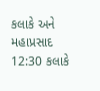કલાકે અને મહાપ્રસાદ 12:30 કલાકે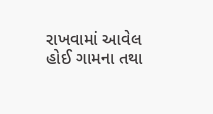રાખવામાં આવેલ હોઈ ગામના તથા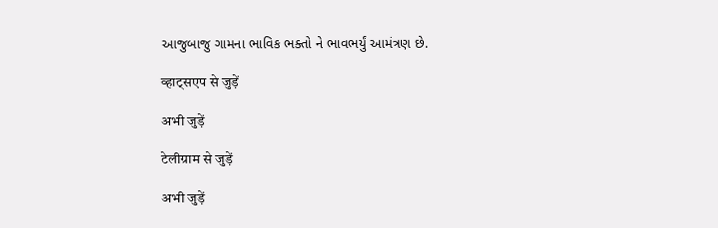આજુબાજુ ગામના ભાવિક ભક્તો ને ભાવભર્યું આમંત્રણ છે.

व्हाट्सएप से जुड़ें

अभी जुड़ें

टेलीग्राम से जुड़ें

अभी जुड़ें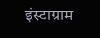इंस्टाग्राम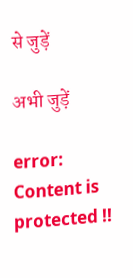से जुड़ें

अभी जुड़ें

error: Content is protected !!